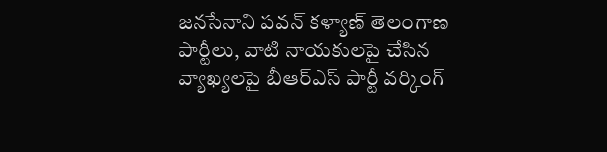జనసేనాని పవన్ కళ్యాణ్ తెలంగాణ పార్టీలు, వాటి నాయకులపై చేసిన వ్యాఖ్యలపై బీఆర్ఎస్ పార్టీ వర్కింగ్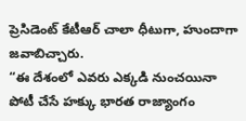ప్రెసిడెంట్ కేటీఆర్ చాలా ధీటుగా, హుందాగా జవాబిచ్చారు.
“ఈ దేశంలో ఎవరు ఎక్కడి నుంచయినా పోటీ చేసే హక్కు భారత రాజ్యాంగం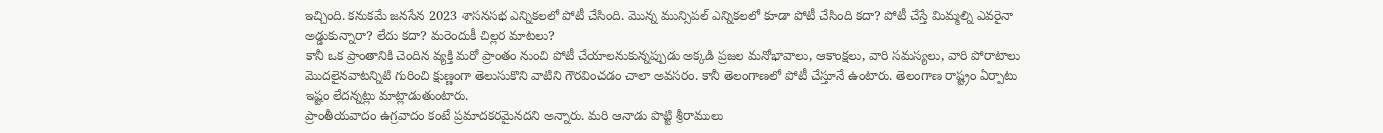ఇచ్చింది. కనుకమే జనసేన 2023 శాసనసభ ఎన్నికలలో పోటీ చేసింది. మొన్న మున్సిపల్ ఎన్నికలలో కూడా పోటీ చేసింది కదా? పోటీ చేస్తే మిమ్మల్ని ఎవరైనా అడ్డుకున్నారా? లేదు కదా? మరెందుకీ చిల్లర మాటలు?
కానీ ఒక ప్రాంతానికి చెందిన వ్యక్తి మరో ప్రాంతం నుంచి పోటీ చేయాలనుకున్నప్పుడు అక్కడి ప్రజల మనోభావాలు, ఆకాంక్షలు, వారి సమస్యలు, వారి పోరాటాలు మొదలైనవాటన్నిటి గురించి క్షుణ్ణంగా తెలుసుకొని వాటిని గౌరవించడం చాలా అవసరం. కానీ తెలంగాణలో పోటీ చేస్తూనే ఉంటారు. తెలంగాణ రాష్ట్రం ఏర్పాటు ఇష్టం లేదన్నట్లు మాట్లాడుతుంటారు.
ప్రాంతీయవాదం ఉగ్రవాదం కంటే ప్రమాదకరమైనదని అన్నారు. మరి ఆనాడు పొట్టి శ్రీరాములు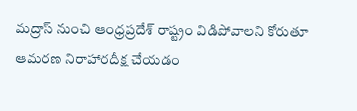మద్రాస్ నుంచి ఆంధ్రప్రదేశ్ రాష్ట్రం విడిపోవాలని కోరుతూ ఆమరణ నిరాహారదీక్ష చేయడం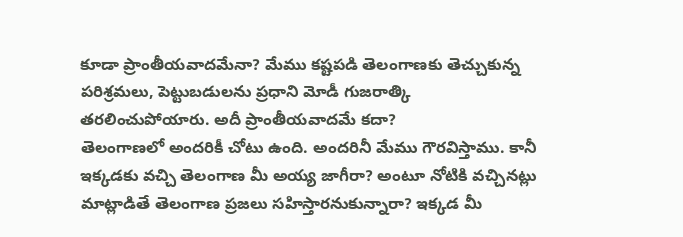కూడా ప్రాంతీయవాదమేనా? మేము కష్టపడి తెలంగాణకు తెచ్చుకున్న పరిశ్రమలు, పెట్టుబడులను ప్రధాని మోడీ గుజరాత్కి తరలించుపోయారు. అదీ ప్రాంతీయవాదమే కదా?
తెలంగాణలో అందరికీ చోటు ఉంది. అందరినీ మేము గౌరవిస్తాము. కానీ ఇక్కడకు వచ్చి తెలంగాణ మీ అయ్య జాగీరా? అంటూ నోటికి వచ్చినట్లు మాట్లాడితే తెలంగాణ ప్రజలు సహిస్తారనుకున్నారా? ఇక్కడ మీ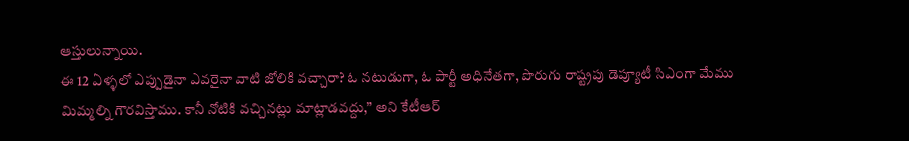ఆస్తులున్నాయి.
ఈ 12 ఏళ్ళలో ఎప్పుడైనా ఎవరైనా వాటి జోలికి వచ్చారా? ఓ నటుడుగా, ఓ పార్టీ అధినేతగా, పొరుగు రాష్ట్రపు డెప్యూటీ సిఎంగా మేము మిమ్మల్ని గౌరవిస్తాము. కానీ నోటికి వచ్చినట్లు మాట్లాడవద్దు,” అని కేటీఆర్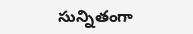సున్నితంగా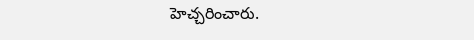హెచ్చరించారు.